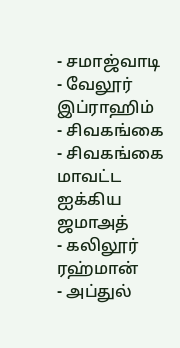- சமாஜ்வாடி
- வேலூர் இப்ராஹிம்
- சிவகங்கை
- சிவகங்கை மாவட்ட ஐக்கிய ஜமாஅத்
- கலிலூர் ரஹ்மான்
- அப்துல்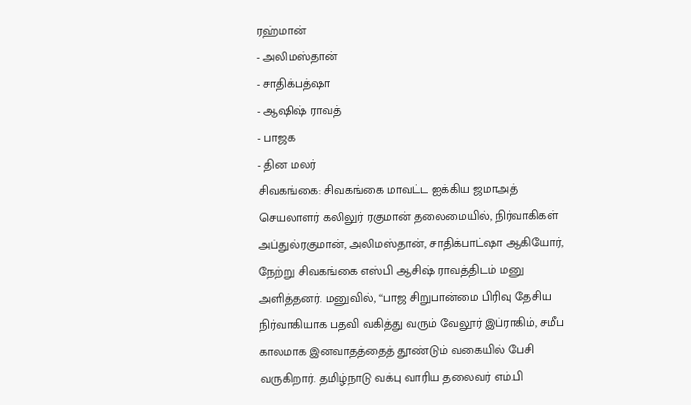ரஹ்மான்
- அலிமஸ்தான்
- சாதிக்பத்ஷா
- ஆஷிஷ் ராவத்
- பாஜக
- தின மலர்
சிவகங்கை: சிவகங்கை மாவட்ட ஐக்கிய ஜமாஅத் செயலாளர் கலிலுர் ரகுமான் தலைமையில், நிர்வாகிகள் அப்துல்ரகுமான், அலிமஸ்தான், சாதிக்பாட்ஷா ஆகியோர், நேற்று சிவகங்கை எஸ்பி ஆசிஷ் ராவத்திடம் மனு அளித்தனர். மனுவில், ‘‘பாஜ சிறுபான்மை பிரிவு தேசிய நிர்வாகியாக பதவி வகித்து வரும் வேலூர் இப்ராகிம், சமீப காலமாக இனவாதத்தைத் தூண்டும் வகையில் பேசி வருகிறார். தமிழ்நாடு வக்பு வாரிய தலைவர் எம்.பி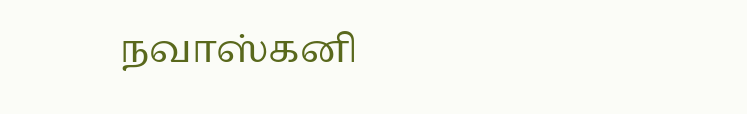நவாஸ்கனி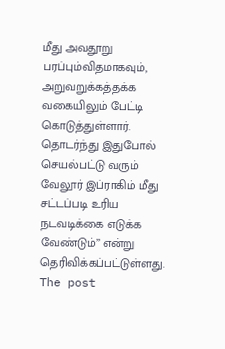மீது அவதூறு பரப்பும்விதமாகவும், அறுவறுக்கத்தக்க வகையிலும் பேட்டி கொடுத்துள்ளார். தொடர்ந்து இதுபோல் செயல்பட்டு வரும் வேலூர் இப்ராகிம் மீது சட்டப்படி உரிய நடவடிக்கை எடுக்க வேண்டும்’’ என்று தெரிவிக்கப்பட்டுள்ளது.
The post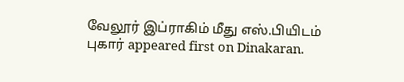வேலூர் இப்ராகிம் மீது எஸ்.பியிடம் புகார் appeared first on Dinakaran.